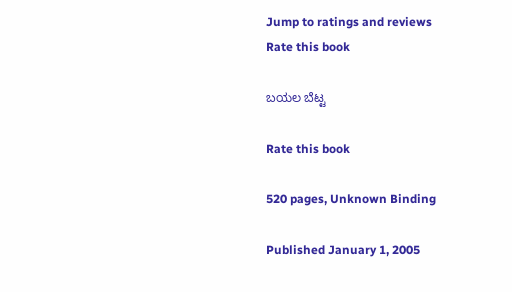Jump to ratings and reviews
Rate this book

ಬಯಲ ಬೆಟ್ಟ

Rate this book

520 pages, Unknown Binding

Published January 1, 2005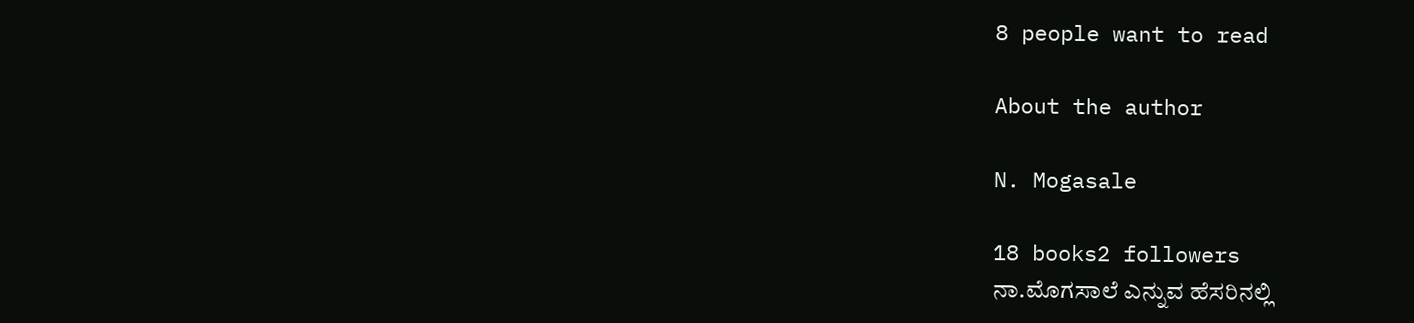8 people want to read

About the author

N. Mogasale

18 books2 followers
ನಾ.ಮೊಗಸಾಲೆ ಎನ್ನುವ ಹೆಸರಿನಲ್ಲಿ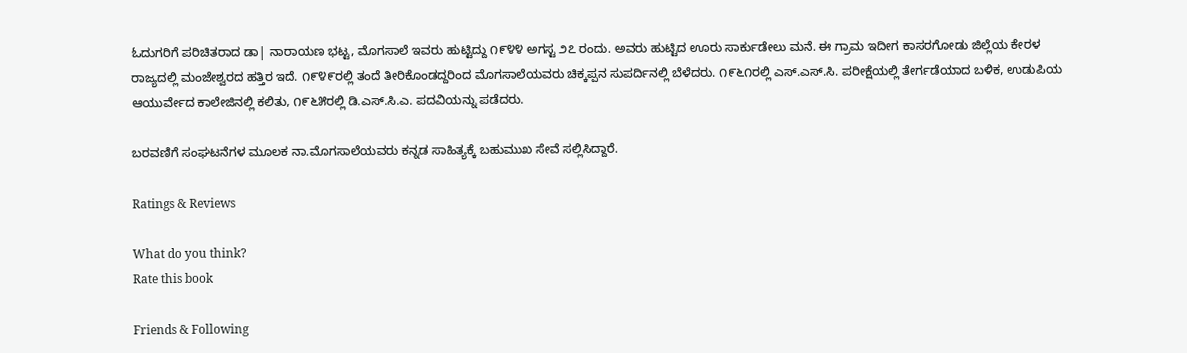ಓದುಗರಿಗೆ ಪರಿಚಿತರಾದ ಡಾ| ನಾರಾಯಣ ಭಟ್ಟ, ಮೊಗಸಾಲೆ ಇವರು ಹುಟ್ಟಿದ್ದು ೧೯೪೪ ಅಗಸ್ಟ ೨೭ ರಂದು. ಅವರು ಹುಟ್ಟಿದ ಊರು ಸಾರ್ಕುಡೇಲು ಮನೆ. ಈ ಗ್ರಾಮ ಇದೀಗ ಕಾಸರಗೋಡು ಜಿಲ್ಲೆಯ ಕೇರಳ ರಾಜ್ಯದಲ್ಲಿ ಮಂಜೇಶ್ವರದ ಹತ್ತಿರ ಇದೆ. ೧೯೪೯ರಲ್ಲಿ ತಂದೆ ತೀರಿಕೊಂಡದ್ದರಿಂದ ಮೊಗಸಾಲೆಯವರು ಚಿಕ್ಕಪ್ಪನ ಸುಪರ್ದಿನಲ್ಲಿ ಬೆಳೆದರು. ೧೯೬೧ರಲ್ಲಿ ಎಸ್.ಎಸ್.ಸಿ. ಪರೀಕ್ಷೆಯಲ್ಲಿ ತೇರ್ಗಡೆಯಾದ ಬಳಿಕ, ಉಡುಪಿಯ ಆಯುರ್ವೇದ ಕಾಲೇಜಿನಲ್ಲಿ ಕಲಿತು, ೧೯೬೫ರಲ್ಲಿ ಡಿ.ಎಸ್.ಸಿ.ಎ. ಪದವಿಯನ್ನು ಪಡೆದರು.

ಬರವಣಿಗೆ ಸಂಘಟನೆಗಳ ಮೂಲಕ ನಾ.ಮೊಗಸಾಲೆಯವರು ಕನ್ನಡ ಸಾಹಿತ್ಯಕ್ಕೆ ಬಹುಮುಖ ಸೇವೆ ಸಲ್ಲಿಸಿದ್ದಾರೆ.

Ratings & Reviews

What do you think?
Rate this book

Friends & Following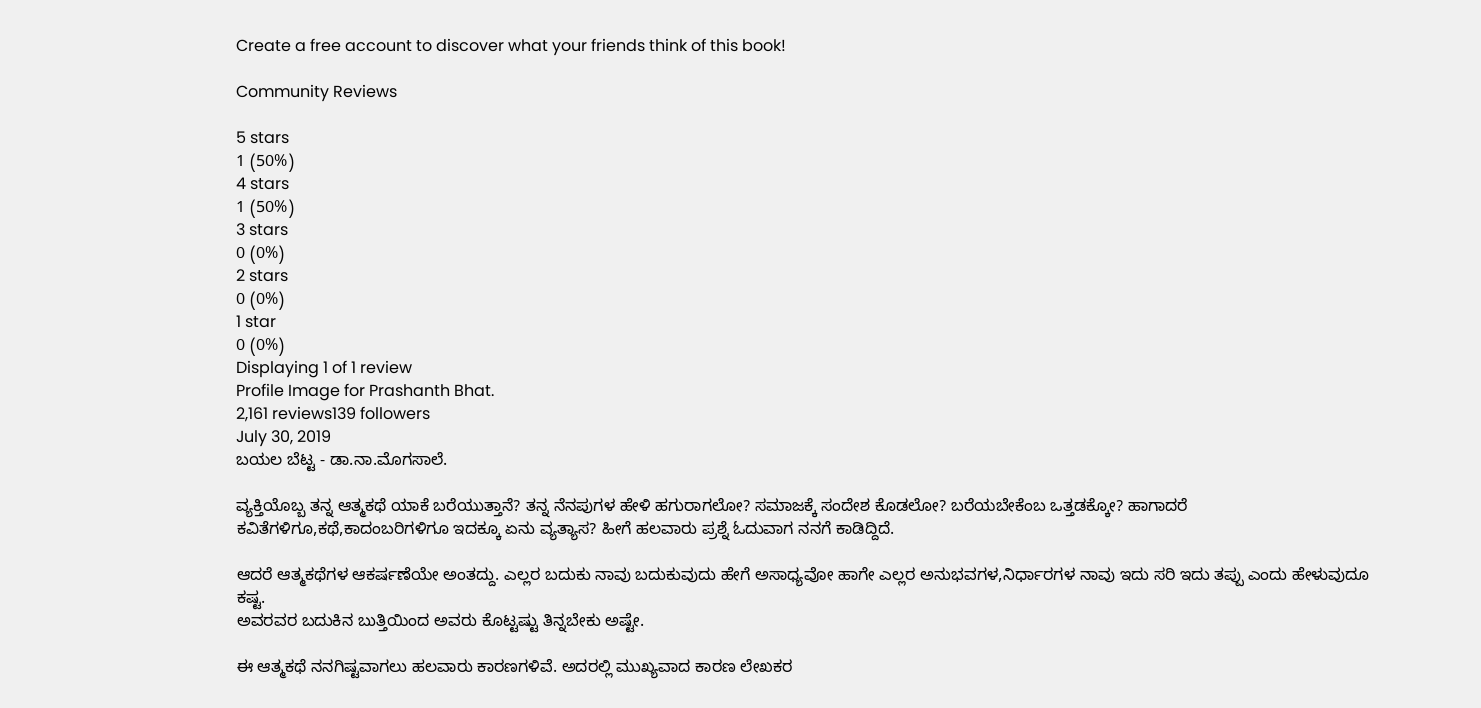Create a free account to discover what your friends think of this book!

Community Reviews

5 stars
1 (50%)
4 stars
1 (50%)
3 stars
0 (0%)
2 stars
0 (0%)
1 star
0 (0%)
Displaying 1 of 1 review
Profile Image for Prashanth Bhat.
2,161 reviews139 followers
July 30, 2019
ಬಯಲ ಬೆಟ್ಟ - ಡಾ.ನಾ.ಮೊಗಸಾಲೆ.

ವ್ಯಕ್ತಿಯೊಬ್ಬ ತನ್ನ ಆತ್ಮಕಥೆ ಯಾಕೆ ಬರೆಯುತ್ತಾನೆ? ತನ್ನ ನೆನಪುಗಳ ಹೇಳಿ ಹಗುರಾಗಲೋ? ಸಮಾಜಕ್ಕೆ ಸಂದೇಶ ಕೊಡಲೋ? ಬರೆಯಬೇಕೆಂಬ ಒತ್ತಡಕ್ಕೋ? ಹಾಗಾದರೆ ಕವಿತೆಗಳಿಗೂ,ಕಥೆ,ಕಾದಂಬರಿಗಳಿಗೂ ಇದಕ್ಕೂ ಏನು ವ್ಯತ್ಯಾಸ? ಹೀಗೆ ಹಲವಾರು ಪ್ರಶ್ನೆ ಓದುವಾಗ ನನಗೆ ಕಾಡಿದ್ದಿದೆ.

ಆದರೆ ಆತ್ಮಕಥೆಗಳ ಆಕರ್ಷಣೆಯೇ ಅಂತದ್ದು. ಎಲ್ಲರ ಬದುಕು ನಾವು ಬದುಕುವುದು ಹೇಗೆ ಅಸಾಧ್ಯವೋ ಹಾಗೇ ಎಲ್ಲರ ಅನುಭವಗಳ,ನಿರ್ಧಾರಗಳ‌ ನಾವು ಇದು ಸರಿ ಇದು ತಪ್ಪು ಎಂದು ಹೇಳುವುದೂ ಕಷ್ಟ.
ಅವರವರ ಬದುಕಿನ ಬುತ್ತಿಯಿಂದ ಅವರು ಕೊಟ್ಟಷ್ಟು ತಿನ್ನಬೇಕು ಅಷ್ಟೇ.

ಈ ಆತ್ಮಕಥೆ ನನಗಿಷ್ಟವಾಗಲು ಹಲವಾರು ಕಾರಣಗಳಿವೆ. ಅದರಲ್ಲಿ ಮುಖ್ಯವಾದ ಕಾರಣ ಲೇಖಕರ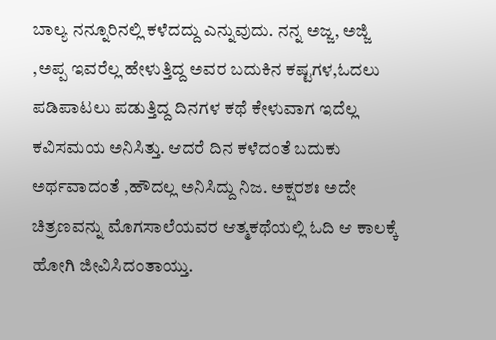ಬಾಲ್ಯ ನನ್ನೂರಿನಲ್ಲಿ ಕಳೆದದ್ದು ಎನ್ನುವುದು. ನನ್ನ ಅಜ್ಜ, ಅಜ್ಜಿ ,ಅಪ್ಪ ಇವರೆಲ್ಲ ಹೇಳುತ್ತಿದ್ದ ಅವರ ಬದುಕಿನ ಕಷ್ಟಗಳ,ಓದಲು ಪಡಿಪಾಟಲು ಪಡುತ್ತಿದ್ದ ದಿನಗಳ ಕಥೆ ಕೇಳುವಾಗ ಇದೆಲ್ಲ ಕವಿಸಮಯ ಅನಿಸಿತ್ತು. ಆದರೆ ದಿನ ಕಳೆದಂತೆ ಬದುಕು ಅರ್ಥವಾದಂತೆ ,ಹೌದಲ್ಲ ಅನಿಸಿದ್ದು ನಿಜ. ಅಕ್ಷರಶಃ ಅದೇ ಚಿತ್ರಣವನ್ನು ಮೊಗಸಾಲೆಯವರ ಆತ್ಮಕಥೆಯಲ್ಲಿ ಓದಿ ಆ ಕಾಲಕ್ಕೆ ಹೋಗಿ ಜೀವಿಸಿದಂತಾಯ್ತು.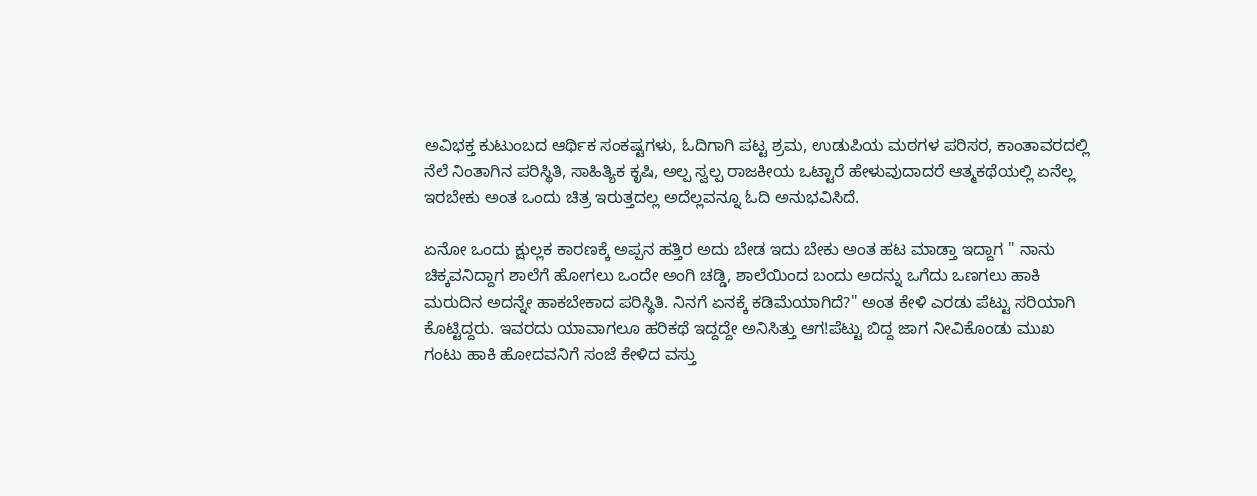ಅವಿಭಕ್ತ ಕುಟುಂಬದ ಆರ್ಥಿಕ ಸಂಕಷ್ಟಗಳು, ಓದಿಗಾಗಿ ಪಟ್ಟ ಶ್ರಮ, ಉಡುಪಿಯ ಮಠಗಳ ಪರಿಸರ, ಕಾಂತಾವರದಲ್ಲಿ ನೆಲೆ ನಿಂತಾಗಿನ ಪರಿಸ್ಥಿತಿ, ಸಾಹಿತ್ಯಿಕ ಕೃಷಿ, ಅಲ್ಪ ಸ್ವಲ್ಪ ರಾಜಕೀಯ ಒಟ್ಟಾರೆ ಹೇಳುವುದಾದರೆ ಆತ್ಮಕಥೆಯಲ್ಲಿ ಏನೆಲ್ಲ ಇರಬೇಕು ಅಂತ ಒಂದು ಚಿತ್ರ ಇರುತ್ತದಲ್ಲ ಅದೆಲ್ಲವನ್ನೂ ಓದಿ ಅನುಭವಿಸಿದೆ.

ಏನೋ ಒಂದು ಕ್ಷುಲ್ಲಕ ಕಾರಣಕ್ಕೆ ಅಪ್ಪನ ಹತ್ತಿರ ಅದು ಬೇಡ ಇದು ಬೇಕು ಅಂತ ಹಟ ಮಾಡ್ತಾ ಇದ್ದಾಗ " ನಾನು ಚಿಕ್ಕವನಿದ್ದಾಗ ಶಾಲೆಗೆ ಹೋಗಲು ಒಂದೇ ಅಂಗಿ ಚಡ್ಡಿ, ಶಾಲೆಯಿಂದ ಬಂದು ಅದನ್ನು ಒಗೆದು ಒಣಗಲು ಹಾಕಿ ಮರುದಿನ ಅದನ್ನೇ ಹಾಕಬೇಕಾದ ಪರಿಸ್ಥಿತಿ. ನಿನಗೆ ಏನಕ್ಕೆ ಕಡಿಮೆಯಾಗಿದೆ?" ಅಂತ ಕೇಳಿ ಎರಡು ಪೆಟ್ಟು ಸರಿಯಾಗಿ ಕೊಟ್ಟಿದ್ದರು. ಇವರದು ಯಾವಾಗಲೂ ಹರಿಕಥೆ ಇದ್ದದ್ದೇ ಅನಿಸಿತ್ತು ಆಗ!ಪೆಟ್ಟು ಬಿದ್ದ ಜಾಗ ನೀವಿಕೊಂಡು ಮುಖ ಗಂಟು ಹಾಕಿ ಹೋದವನಿಗೆ ಸಂಜೆ ಕೇಳಿದ ವಸ್ತು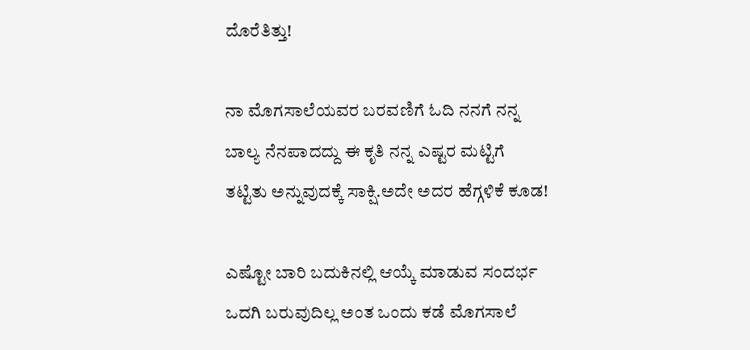ದೊರೆತಿತ್ತು!

ನಾ ಮೊಗಸಾಲೆಯವರ ಬರವಣಿಗೆ ಓದಿ ನನಗೆ ನನ್ನ ಬಾಲ್ಯ‌ ನೆನಪಾದದ್ದು ಈ ಕೃತಿ ನನ್ನ ಎಷ್ಟರ ಮಟ್ಟಿಗೆ ತಟ್ಟಿತು ಅನ್ನುವುದಕ್ಕೆ ಸಾಕ್ಷಿ.ಅದೇ ಅದರ ಹೆಗ್ಗಳಿಕೆ ಕೂಡ!

ಎಷ್ಟೋ ಬಾರಿ ಬದುಕಿನಲ್ಲಿ ಆಯ್ಕೆ ಮಾಡುವ ಸಂದರ್ಭ ಒದಗಿ ಬರುವುದಿಲ್ಲ ಅಂತ ಒಂದು ಕಡೆ ಮೊಗಸಾಲೆ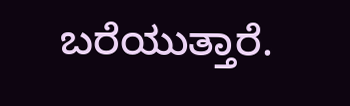ಬರೆಯುತ್ತಾರೆ.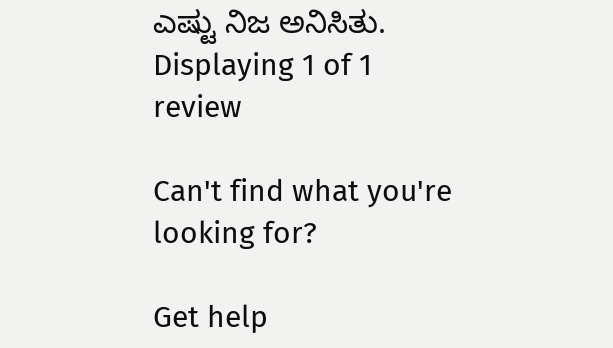ಎಷ್ಟು ನಿಜ ಅನಿಸಿತು.
Displaying 1 of 1 review

Can't find what you're looking for?

Get help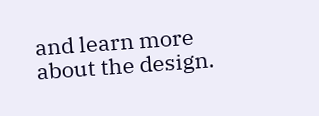and learn more about the design.